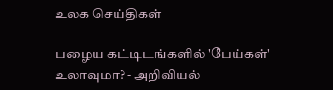உலக செய்திகள்

பழைய கட்டிடங்களில் 'பேய்கள்' உலாவுமா? - அறிவியல்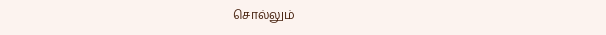சொல்லும்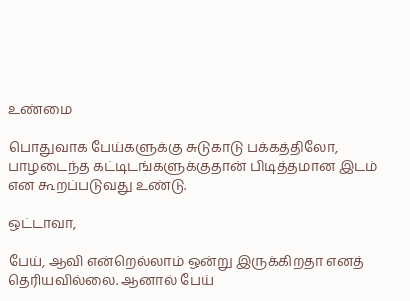உண்மை

பொதுவாக பேய்களுக்கு சுடுகாடு பக்கத்திலோ, பாழடைந்த கட்டிடங்களுக்குதான் பிடித்தமான இடம் என கூறப்படுவது உண்டு.

ஒட்டாவா,

பேய், ஆவி என்றெல்லாம் ஒன்று இருக்கிறதா எனத் தெரியவில்லை. ஆனால் பேய்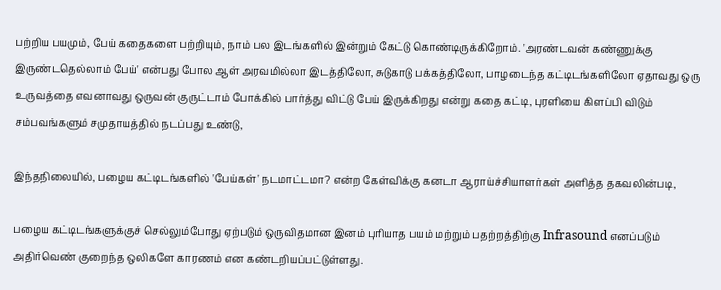பற்றிய பயமும், பேய் கதைகளை பற்றியும், நாம் பல இடங்களில் இன்றும் கேட்டு கொண்டிருக்கிறோம். 'அரண்டவன் கண்ணுக்கு இருண்டதெல்லாம் பேய்' என்பது போல ஆள் அரவமில்லா இடத்திலோ, சுடுகாடு பக்கத்திலோ, பாழடைந்த கட்டிடங்களிலோ ஏதாவது ஒரு உருவத்தை எவனாவது ஒருவன் குருட்டாம் போக்கில் பார்த்து விட்டு பேய் இருக்கிறது என்று கதை கட்டி, புரளியை கிளப்பி விடும் சம்பவங்களும் சமுதாயத்தில் நடப்பது உண்டு,

இந்தநிலையில், பழைய கட்டிடங்களில் 'பேய்கள்' நடமாட்டமா? என்ற கேள்விக்கு கனடா ஆராய்ச்சியாளர்கள் அளித்த தகவலின்படி,

பழைய கட்டிடங்களுக்குச் செல்லும்போது ஏற்படும் ஒருவிதமான இனம் புரியாத பயம் மற்றும் பதற்றத்திற்கு Infrasound எனப்படும் அதிர்வெண் குறைந்த ஒலிகளே காரணம் என கண்டறியப்பட்டுள்ளது.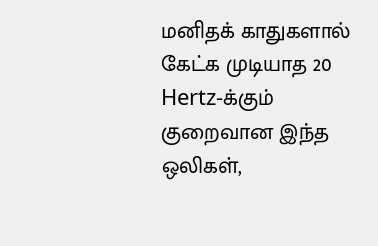மனிதக் காதுகளால் கேட்க முடியாத 20 Hertz-க்கும் குறைவான இந்த ஒலிகள்,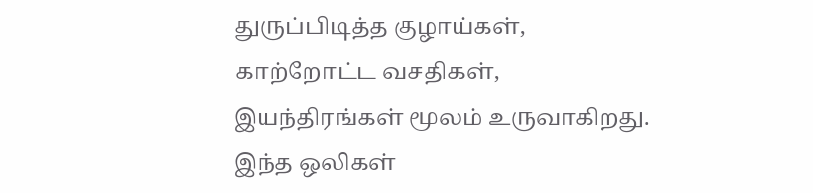துருப்பிடித்த குழாய்கள், காற்றோட்ட வசதிகள், இயந்திரங்கள் மூலம் உருவாகிறது. இந்த ஒலிகள்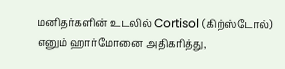மனிதர்களின் உடலில் Cortisol (கிற்ஸ்டோல்) எனும் ஹார்மோனை அதிகரித்து,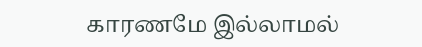காரணமே இல்லாமல்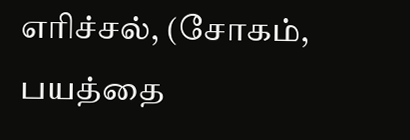எரிச்சல், (சோகம், பயத்தை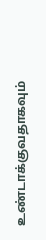உண்டாக்குவதாகவும்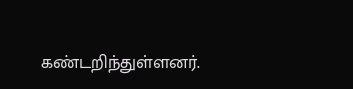கண்டறிந்துள்ளனர்.